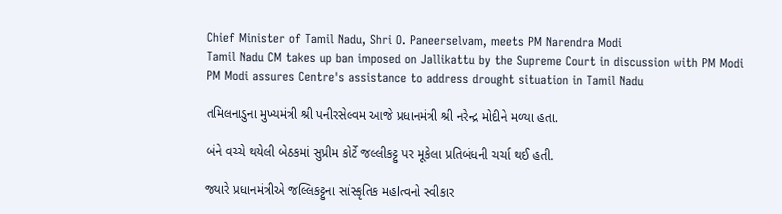Chief Minister of Tamil Nadu, Shri O. Paneerselvam, meets PM Narendra Modi
Tamil Nadu CM takes up ban imposed on Jallikattu by the Supreme Court in discussion with PM Modi
PM Modi assures Centre's assistance to address drought situation in Tamil Nadu

તમિલનાડુના મુખ્યમંત્રી શ્રી પનીરસેલ્વમ આજે પ્રધાનમંત્રી શ્રી નરેન્દ્ર મોદીને મળ્યા હતા.

બંને વચ્ચે થયેલી બેઠકમાં સુપ્રીમ કોર્ટે જલ્લીકટ્ટુ પર મૂકેલા પ્રતિબંધની ચર્ચા થઈ હતી.

જ્યારે પ્રધાનમંત્રીએ જલ્લિકટ્ટુના સાંસ્કૃતિક મહlત્વનો સ્વીકાર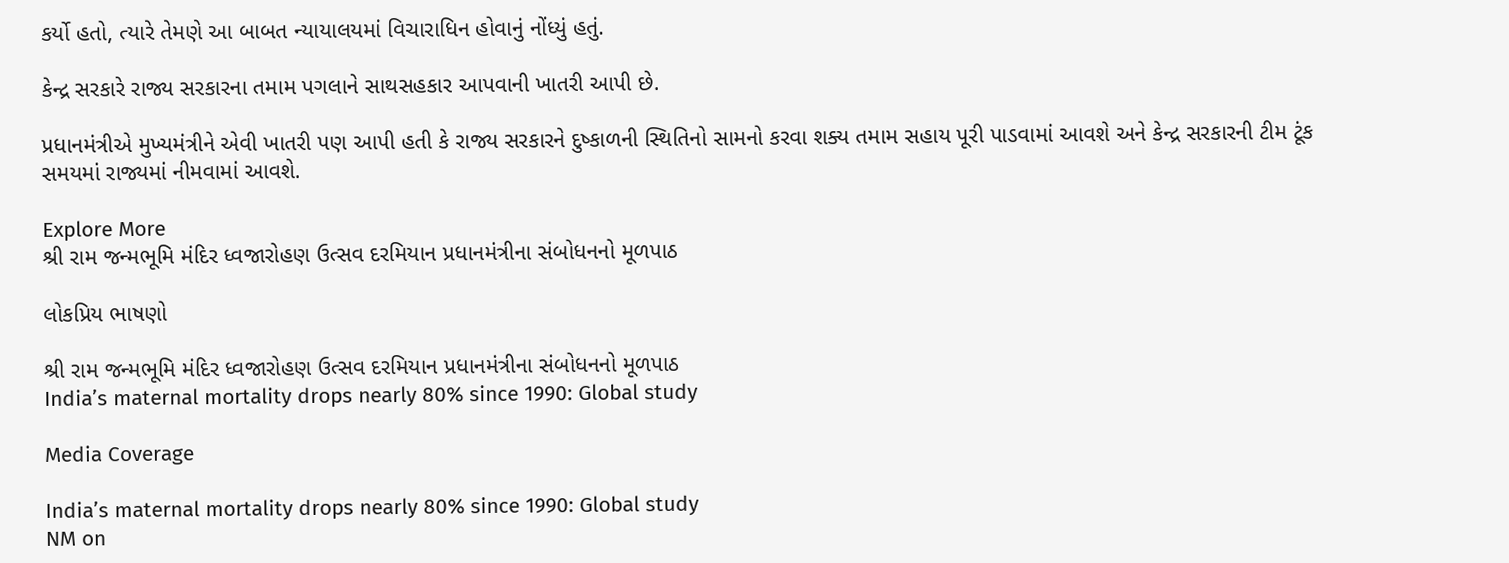કર્યો હતો, ત્યારે તેમણે આ બાબત ન્યાયાલયમાં વિચારાધિન હોવાનું નોંધ્યું હતું.

કેન્દ્ર સરકારે રાજ્ય સરકારના તમામ પગલાને સાથસહકાર આપવાની ખાતરી આપી છે.

પ્રધાનમંત્રીએ મુખ્યમંત્રીને એવી ખાતરી પણ આપી હતી કે રાજ્ય સરકારને દુષ્કાળની સ્થિતિનો સામનો કરવા શક્ય તમામ સહાય પૂરી પાડવામાં આવશે અને કેન્દ્ર સરકારની ટીમ ટૂંક સમયમાં રાજ્યમાં નીમવામાં આવશે.

Explore More
શ્રી રામ જન્મભૂમિ મંદિર ધ્વજારોહણ ઉત્સવ દરમિયાન પ્રધાનમંત્રીના સંબોધનનો મૂળપાઠ

લોકપ્રિય ભાષણો

શ્રી રામ જન્મભૂમિ મંદિર ધ્વજારોહણ ઉત્સવ દરમિયાન પ્રધાનમંત્રીના સંબોધનનો મૂળપાઠ
India’s maternal mortality drops nearly 80% since 1990: Global study

Media Coverage

India’s maternal mortality drops nearly 80% since 1990: Global study
NM on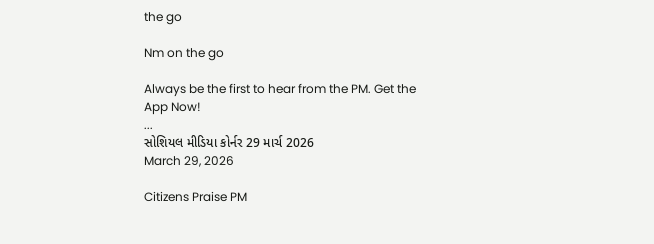the go

Nm on the go

Always be the first to hear from the PM. Get the App Now!
...
સોશિયલ મીડિયા કોર્નર 29 માર્ચ 2026
March 29, 2026

Citizens Praise PM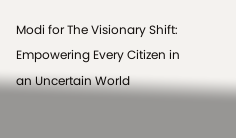Modi for The Visionary Shift: Empowering Every Citizen in an Uncertain World